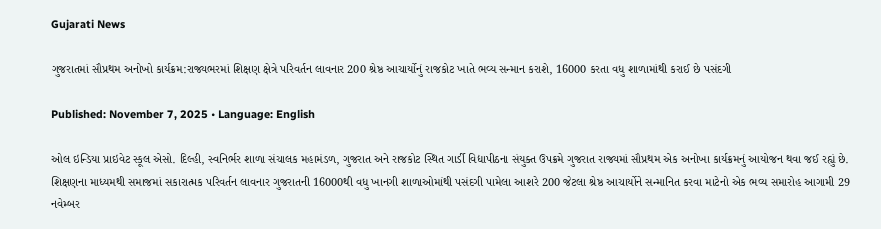Gujarati News

ગુજરાતમાં સૌપ્રથમ અનોખો કાર્યક્રમ:રાજ્યભરમાં શિક્ષણ ક્ષેત્રે પરિવર્તન લાવનાર 200 શ્રેષ્ઠ આચાર્યોનું રાજકોટ ખાતે ભવ્ય સન્માન કરાશે, 16000 કરતા વધુ શાળામાંથી કરાઈ છે પસંદગી

Published: November 7, 2025 • Language: English

ઓલ ઇન્ડિયા પ્રાઇવેટ સ્કૂલ એસો. દિલ્હી, સ્વનિર્ભર શાળા સંચાલક મહામંડળ, ગુજરાત અને રાજકોટ સ્થિત ગાર્ડી વિદ્યાપીઠના સંયુક્ત ઉપક્રમે ગુજરાત રાજ્યમાં સૌપ્રથમ એક અનોખા કાર્યક્રમનું આયોજન થવા જઈ રહ્યું છે. શિક્ષણના માધ્યમથી સમાજમાં સકારાત્મક પરિવર્તન લાવનાર ગુજરાતની 16000થી વધુ ખાનગી શાળાઓમાંથી પસંદગી પામેલા આશરે 200 જેટલા શ્રેષ્ઠ આચાર્યોને સન્માનિત કરવા માટેનો એક ભવ્ય સમારોહ આગામી 29 નવેમ્બર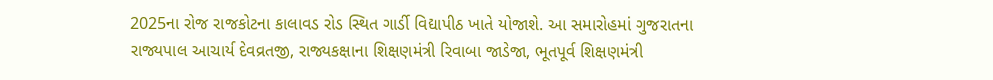2025ના રોજ રાજકોટના કાલાવડ રોડ સ્થિત ગાર્ડી વિદ્યાપીઠ ખાતે યોજાશે. આ સમારોહમાં ગુજરાતના રાજ્યપાલ આચાર્ય દેવવ્રતજી, રાજ્યકક્ષાના શિક્ષણમંત્રી રિવાબા જાડેજા, ભૂતપૂર્વ શિક્ષણમંત્રી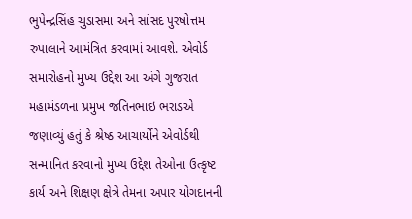ભુપેન્દ્રસિંહ ચુડાસમા અને સાંસદ પુરષોત્તમ રુપાલાને આમંત્રિત કરવામાં આવશે. એવોર્ડ સમારોહનો મુખ્ય ઉદ્દેશ આ અંગે ગુજરાત મહામંડળના પ્રમુખ જતિનભાઇ ભરાડએ જણાવ્યું હતું કે શ્રેષ્ઠ આચાર્યોને એવોર્ડથી સન્માનિત કરવાનો મુખ્ય ઉદ્દેશ તેઓના ઉત્કૃષ્ટ કાર્ય અને શિક્ષણ ક્ષેત્રે તેમના અપાર યોગદાનની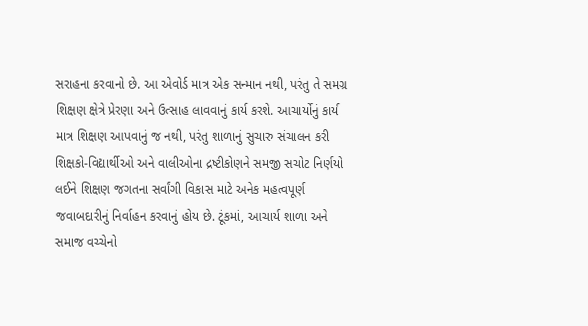સરાહના કરવાનો છે. આ એવોર્ડ માત્ર એક સન્માન નથી, પરંતુ તે સમગ્ર શિક્ષણ ક્ષેત્રે પ્રેરણા અને ઉત્સાહ લાવવાનું કાર્ય કરશે. આચાર્યોનું કાર્ય માત્ર શિક્ષણ આપવાનું જ નથી, પરંતુ શાળાનું સુચારુ સંચાલન કરી શિક્ષકો-વિદ્યાર્થીઓ અને વાલીઓના દ્રષ્ટીકોણને સમજી સચોટ નિર્ણયો લઈને શિક્ષણ જગતના સર્વાંગી વિકાસ માટે અનેક મહત્વપૂર્ણ જવાબદારીનું નિર્વાહન કરવાનું હોય છે. ટૂંકમાં, આચાર્ય શાળા અને સમાજ વચ્ચેનો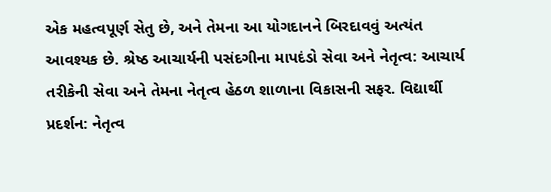એક મહત્વપૂર્ણ સેતુ છે, અને તેમના આ યોગદાનને બિરદાવવું અત્યંત આવશ્યક છે. શ્રેષ્ઠ આચાર્યની પસંદગીના માપદંડો સેવા અને નેતૃત્વ: આચાર્ય તરીકેની સેવા અને તેમના નેતૃત્વ હેઠળ શાળાના વિકાસની સફર. વિદ્યાર્થી પ્રદર્શન: નેતૃત્વ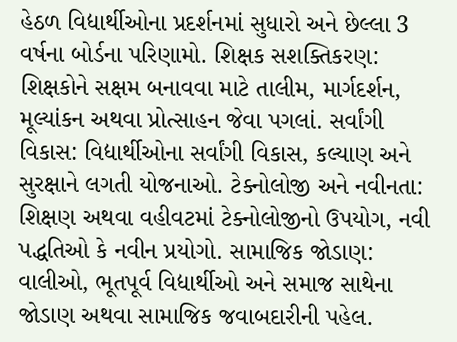હેઠળ વિદ્યાર્થીઓના પ્રદર્શનમાં સુધારો અને છેલ્લા 3 વર્ષના બોર્ડના પરિણામો. શિક્ષક સશક્તિકરણ: શિક્ષકોને સક્ષમ બનાવવા માટે તાલીમ, માર્ગદર્શન, મૂલ્યાંકન અથવા પ્રોત્સાહન જેવા પગલાં. સર્વાંગી વિકાસ: વિદ્યાર્થીઓના સર્વાંગી વિકાસ, કલ્યાણ અને સુરક્ષાને લગતી યોજનાઓ. ટેક્નોલોજી અને નવીનતા: શિક્ષણ અથવા વહીવટમાં ટેક્નોલોજીનો ઉપયોગ, નવી પદ્ધતિઓ કે નવીન પ્રયોગો. સામાજિક જોડાણ: વાલીઓ, ભૂતપૂર્વ વિદ્યાર્થીઓ અને સમાજ સાથેના જોડાણ અથવા સામાજિક જવાબદારીની પહેલ.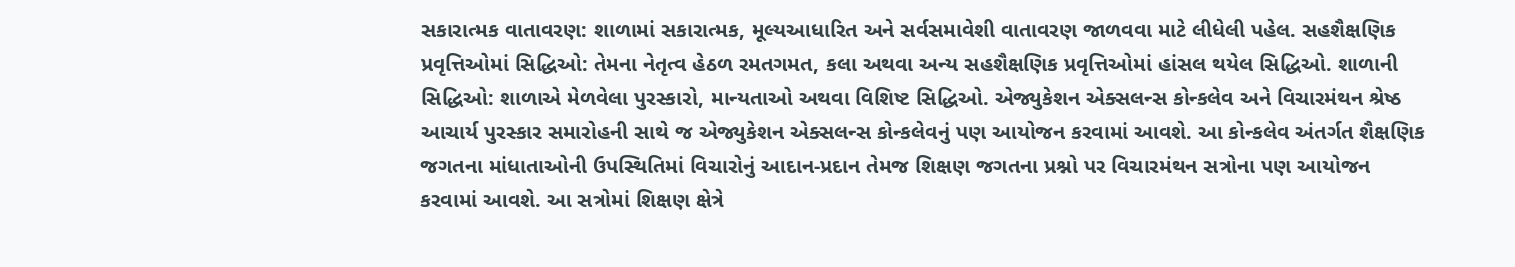સકારાત્મક વાતાવરણ: શાળામાં સકારાત્મક, મૂલ્યઆધારિત અને સર્વસમાવેશી વાતાવરણ જાળવવા માટે લીધેલી પહેલ. સહશૈક્ષણિક પ્રવૃત્તિઓમાં સિદ્ધિઓ: તેમના નેતૃત્વ હેઠળ રમતગમત, કલા અથવા અન્ય સહશૈક્ષણિક પ્રવૃત્તિઓમાં હાંસલ થયેલ સિદ્ધિઓ. શાળાની સિદ્ધિઓ: શાળાએ મેળવેલા પુરસ્કારો, માન્યતાઓ અથવા વિશિષ્ટ સિદ્ધિઓ. એજ્યુકેશન એક્સલન્સ કોન્કલેવ અને વિચારમંથન શ્રેષ્ઠ આચાર્ય પુરસ્કાર સમારોહની સાથે જ એજ્યુકેશન એક્સલન્સ કોન્કલેવનું પણ આયોજન કરવામાં આવશે. આ કોન્કલેવ અંતર્ગત શૈક્ષણિક જગતના માંધાતાઓની ઉપસ્થિતિમાં વિચારોનું આદાન-પ્રદાન તેમજ શિક્ષણ જગતના પ્રશ્નો પર વિચારમંથન સત્રોના પણ આયોજન કરવામાં આવશે. આ સત્રોમાં શિક્ષણ ક્ષેત્રે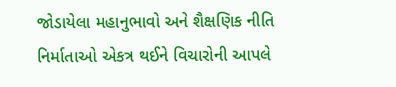જોડાયેલા મહાનુભાવો અને શૈક્ષણિક નીતિ નિર્માતાઓ એકત્ર થઈને વિચારોની આપલે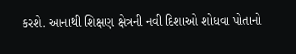કરશે. આનાથી શિક્ષણ ક્ષેત્રની નવી દિશાઓ શોધવા પોતાનો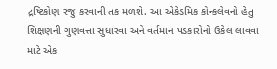દ્રષ્ટિકોણ રજુ કરવાની તક મળશે. આ એકેડમિક કોન્કલેવનો હેતુ શિક્ષણની ગુણવત્તા સુધારવા અને વર્તમાન પડકારોનો ઉકેલ લાવવા માટે એક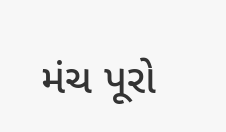મંચ પૂરો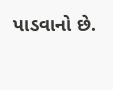પાડવાનો છે.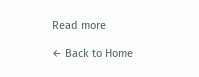Read more

← Back to Home